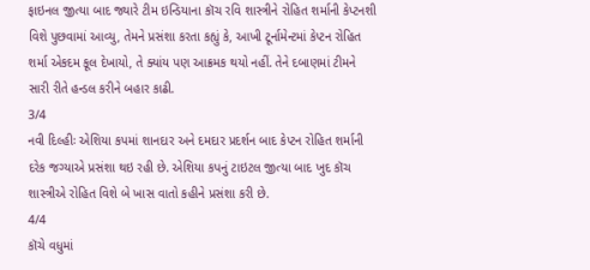ફાઇનલ જીત્યા બાદ જ્યારે ટીમ ઇન્ડિયાના કૉચ રવિ શાસ્ત્રીને રોહિત શર્માની કેપ્ટનશી વિશે પુછવામાં આવ્યુ, તેમને પ્રસંશા કરતા કહ્યું કે, આખી ટૂર્નામેન્ટમાં કેપ્ટન રોહિત શર્મા એકદમ કૂલ દેખાયો, તે ક્યાંય પણ આક્રમક થયો નહીં. તેને દબાણમાં ટીમને સારી રીતે હન્ડલ કરીને બહાર કાઢી.
3/4
નવી દિલ્હીઃ એશિયા કપમાં શાનદાર અને દમદાર પ્રદર્શન બાદ કેપ્ટન રોહિત શર્માની દરેક જગ્યાએ પ્રસંશા થઇ રહી છે. એશિયા કપનું ટાઇટલ જીત્યા બાદ ખુદ કૉચ શાસ્ત્રીએ રોહિત વિશે બે ખાસ વાતો કહીને પ્રસંશા કરી છે.
4/4
કૉચે વધુમાં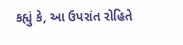કહ્યું કે, આ ઉપરાંત રોહિતે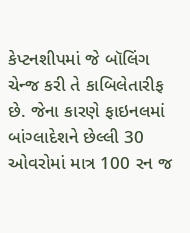કેપ્ટનશીપમાં જે બૉલિંગ ચેન્જ કરી તે કાબિલેતારીફ છે. જેના કારણે ફાઇનલમાં બાંગ્લાદેશને છેલ્લી 30 ઓવરોમાં માત્ર 100 રન જ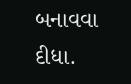બનાવવા દીધા.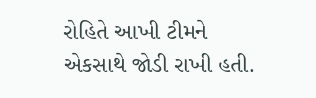રોહિતે આખી ટીમને એકસાથે જોડી રાખી હતી.